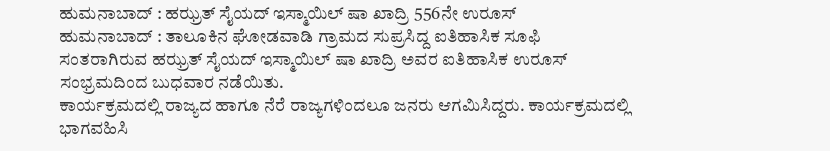ಹುಮನಾಬಾದ್ : ಹಝ್ರತ್ ಸೈಯದ್ ಇಸ್ಮಾಯಿಲ್ ಷಾ ಖಾದ್ರಿ 556ನೇ ಉರೂಸ್
ಹುಮನಾಬಾದ್ : ತಾಲೂಕಿನ ಘೋಡವಾಡಿ ಗ್ರಾಮದ ಸುಪ್ರಸಿದ್ದ ಐತಿಹಾಸಿಕ ಸೂಫಿ ಸಂತರಾಗಿರುವ ಹಝ್ರತ್ ಸೈಯದ್ ಇಸ್ಮಾಯಿಲ್ ಷಾ ಖಾದ್ರಿ ಅವರ ಐತಿಹಾಸಿಕ ಉರೂಸ್ ಸಂಭ್ರಮದಿಂದ ಬುಧವಾರ ನಡೆಯಿತು.
ಕಾರ್ಯಕ್ರಮದಲ್ಲಿ ರಾಜ್ಯದ ಹಾಗೂ ನೆರೆ ರಾಜ್ಯಗಳಿಂದಲೂ ಜನರು ಆಗಮಿಸಿದ್ದರು. ಕಾರ್ಯಕ್ರಮದಲ್ಲಿ ಭಾಗವಹಿಸಿ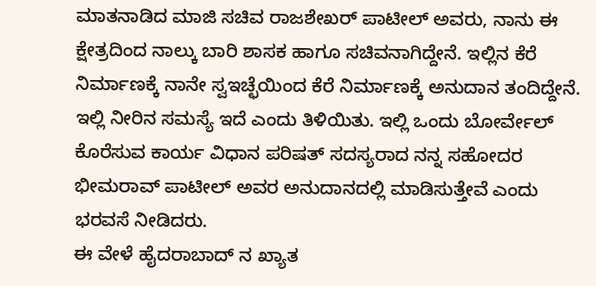ಮಾತನಾಡಿದ ಮಾಜಿ ಸಚಿವ ರಾಜಶೇಖರ್ ಪಾಟೀಲ್ ಅವರು, ನಾನು ಈ ಕ್ಷೇತ್ರದಿಂದ ನಾಲ್ಕು ಬಾರಿ ಶಾಸಕ ಹಾಗೂ ಸಚಿವನಾಗಿದ್ದೇನೆ. ಇಲ್ಲಿನ ಕೆರೆ ನಿರ್ಮಾಣಕ್ಕೆ ನಾನೇ ಸ್ವಇಚ್ಛೆಯಿಂದ ಕೆರೆ ನಿರ್ಮಾಣಕ್ಕೆ ಅನುದಾನ ತಂದಿದ್ದೇನೆ. ಇಲ್ಲಿ ನೀರಿನ ಸಮಸ್ಯೆ ಇದೆ ಎಂದು ತಿಳಿಯಿತು. ಇಲ್ಲಿ ಒಂದು ಬೋರ್ವೇಲ್ ಕೊರೆಸುವ ಕಾರ್ಯ ವಿಧಾನ ಪರಿಷತ್ ಸದಸ್ಯರಾದ ನನ್ನ ಸಹೋದರ ಭೀಮರಾವ್ ಪಾಟೀಲ್ ಅವರ ಅನುದಾನದಲ್ಲಿ ಮಾಡಿಸುತ್ತೇವೆ ಎಂದು ಭರವಸೆ ನೀಡಿದರು.
ಈ ವೇಳೆ ಹೈದರಾಬಾದ್ ನ ಖ್ಯಾತ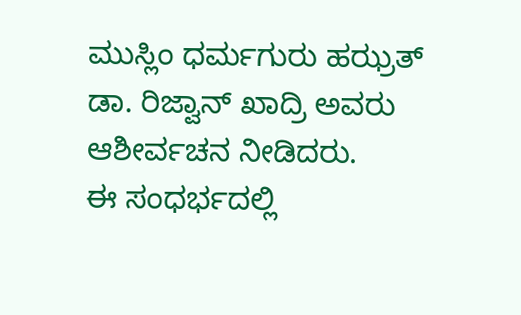ಮುಸ್ಲಿಂ ಧರ್ಮಗುರು ಹಝ್ರತ್ ಡಾ. ರಿಜ್ವಾನ್ ಖಾದ್ರಿ ಅವರು ಆಶೀರ್ವಚನ ನೀಡಿದರು.
ಈ ಸಂಧರ್ಭದಲ್ಲಿ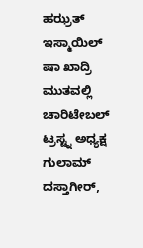ಹಝ್ರತ್ ಇಸ್ಮಾಯಿಲ್ ಷಾ ಖಾದ್ರಿ ಮುತವಲ್ಲಿ ಚಾರಿಟೇಬಲ್ ಟ್ರಸ್ಟ್ನ ಅಧ್ಯಕ್ಷ ಗುಲಾಮ್ ದಸ್ತಾಗೀರ್,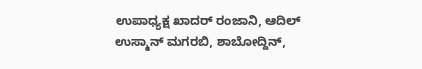ಉಪಾಧ್ಯಕ್ಷ ಖಾದರ್ ರಂಜಾನಿ, ಆದಿಲ್ ಉಸ್ಮಾನ್ ಮಗರಬಿ, ಶಾಬೋದ್ದಿನ್,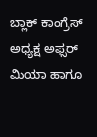ಬ್ಲಾಕ್ ಕಾಂಗ್ರೆಸ್ ಅಧ್ಯಕ್ಷ ಅಫ್ಸರ್ ಮಿಯಾ ಹಾಗೂ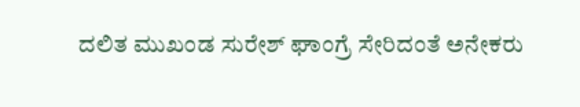ದಲಿತ ಮುಖಂಡ ಸುರೇಶ್ ಘಾಂಗ್ರೆ ಸೇರಿದಂತೆ ಅನೇಕರು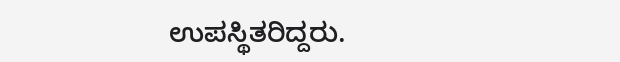ಉಪಸ್ಥಿತರಿದ್ದರು.